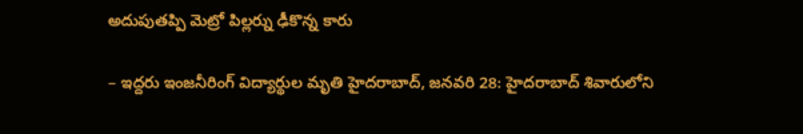అదుపుతప్పి మెట్రో పిల్లర్ను ఢీకొన్న కారు

– ఇద్దరు ఇంజనీరింగ్ విద్యార్థుల మృతి హైదరాబాద్, జనవరి 28: హైదరాబాద్ శివారులోని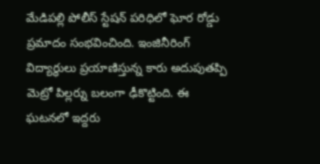మేడిపల్లి పోలీస్ స్టేషన్ పరిధిలో ఘోర రోడ్డు ప్రమాదం సంభవించింది. ఇంజినీరింగ్ విద్యార్థులు ప్రయాణిస్తున్న కారు అదుపుతప్పి మెట్రో పిల్లర్ను బలంగా ఢీకొట్టింది. ఈ ఘటనలో ఇద్దరు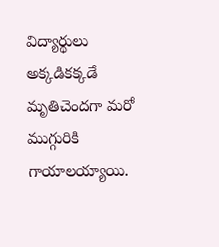విద్యార్థులు అక్కడికక్కడే మృతిచెందగా మరో ముగ్గురికి గాయాలయ్యాయి.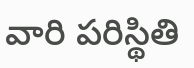వారి పరిస్థితి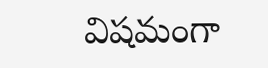విషమంగా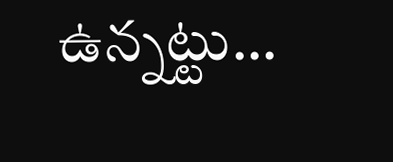ఉన్నట్టు…